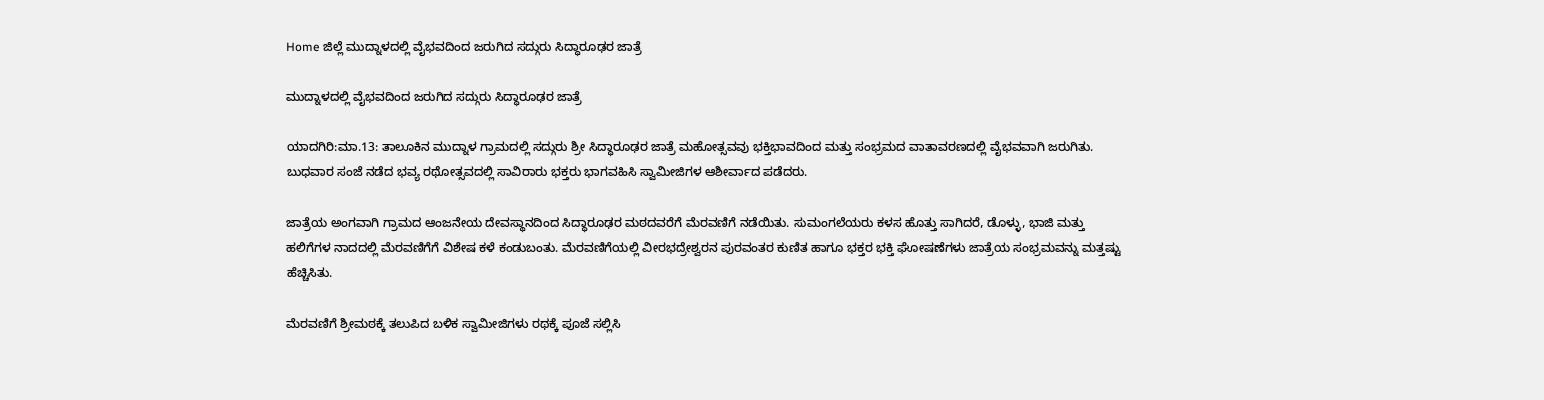Home ಜಿಲ್ಲೆ ಮುದ್ನಾಳದಲ್ಲಿ ವೈಭವದಿಂದ ಜರುಗಿದ ಸದ್ಗುರು ಸಿದ್ಧಾರೂಢರ ಜಾತ್ರೆ

ಮುದ್ನಾಳದಲ್ಲಿ ವೈಭವದಿಂದ ಜರುಗಿದ ಸದ್ಗುರು ಸಿದ್ಧಾರೂಢರ ಜಾತ್ರೆ

ಯಾದಗಿರಿ:ಮಾ.13: ತಾಲೂಕಿನ ಮುದ್ನಾಳ ಗ್ರಾಮದಲ್ಲಿ ಸದ್ಗುರು ಶ್ರೀ ಸಿದ್ಧಾರೂಢರ ಜಾತ್ರೆ ಮಹೋತ್ಸವವು ಭಕ್ತಿಭಾವದಿಂದ ಮತ್ತು ಸಂಭ್ರಮದ ವಾತಾವರಣದಲ್ಲಿ ವೈಭವವಾಗಿ ಜರುಗಿತು. ಬುಧವಾರ ಸಂಜೆ ನಡೆದ ಭವ್ಯ ರಥೋತ್ಸವದಲ್ಲಿ ಸಾವಿರಾರು ಭಕ್ತರು ಭಾಗವಹಿಸಿ ಸ್ವಾಮೀಜಿಗಳ ಆಶೀರ್ವಾದ ಪಡೆದರು.

ಜಾತ್ರೆಯ ಅಂಗವಾಗಿ ಗ್ರಾಮದ ಆಂಜನೇಯ ದೇವಸ್ಥಾನದಿಂದ ಸಿದ್ಧಾರೂಢರ ಮಠದವರೆಗೆ ಮೆರವಣಿಗೆ ನಡೆಯಿತು. ಸುಮಂಗಲೆಯರು ಕಳಸ ಹೊತ್ತು ಸಾಗಿದರೆ, ಡೊಳ್ಳು, ಭಾಜಿ ಮತ್ತು ಹಲಿಗೆಗಳ ನಾದದಲ್ಲಿ ಮೆರವಣಿಗೆಗೆ ವಿಶೇಷ ಕಳೆ ಕಂಡುಬಂತು. ಮೆರವಣಿಗೆಯಲ್ಲಿ ವೀರಭದ್ರೇಶ್ವರನ ಪುರವಂತರ ಕುಣಿತ ಹಾಗೂ ಭಕ್ತರ ಭಕ್ತಿ ಘೋಷಣೆಗಳು ಜಾತ್ರೆಯ ಸಂಭ್ರಮವನ್ನು ಮತ್ತಷ್ಟು ಹೆಚ್ಚಿಸಿತು.

ಮೆರವಣಿಗೆ ಶ್ರೀಮಠಕ್ಕೆ ತಲುಪಿದ ಬಳಿಕ ಸ್ವಾಮೀಜಿಗಳು ರಥಕ್ಕೆ ಪೂಜೆ ಸಲ್ಲಿಸಿ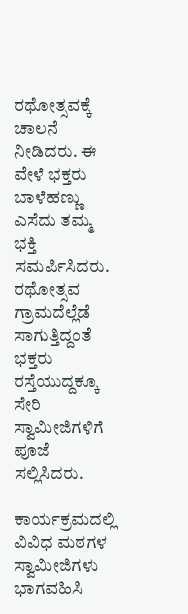ರಥೋತ್ಸವಕ್ಕೆ ಚಾಲನೆ ನೀಡಿದರು. ಈ ವೇಳೆ ಭಕ್ತರು ಬಾಳೆಹಣ್ಣು ಎಸೆದು ತಮ್ಮ ಭಕ್ತಿ ಸಮರ್ಪಿಸಿದರು. ರಥೋತ್ಸವ ಗ್ರಾಮದೆಲ್ಲೆಡೆ ಸಾಗುತ್ತಿದ್ದಂತೆ ಭಕ್ತರು ರಸ್ತೆಯುದ್ದಕ್ಕೂ ಸೇರಿ ಸ್ವಾಮೀಜಿಗಳಿಗೆ ಪೂಜೆ ಸಲ್ಲಿಸಿದರು.

ಕಾರ್ಯಕ್ರಮದಲ್ಲಿ ವಿವಿಧ ಮಠಗಳ ಸ್ವಾಮೀಜಿಗಳು ಭಾಗವಹಿಸಿ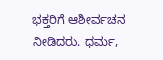ಭಕ್ತರಿಗೆ ಆಶೀರ್ವಚನ ನೀಡಿದರು. ಧರ್ಮ,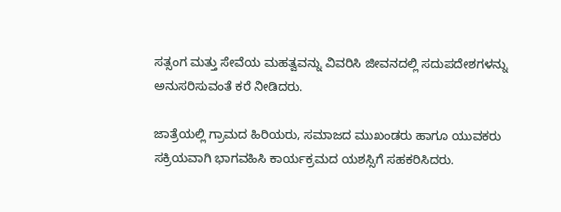ಸತ್ಸಂಗ ಮತ್ತು ಸೇವೆಯ ಮಹತ್ವವನ್ನು ವಿವರಿಸಿ ಜೀವನದಲ್ಲಿ ಸದುಪದೇಶಗಳನ್ನು ಅನುಸರಿಸುವಂತೆ ಕರೆ ನೀಡಿದರು.

ಜಾತ್ರೆಯಲ್ಲಿ ಗ್ರಾಮದ ಹಿರಿಯರು, ಸಮಾಜದ ಮುಖಂಡರು ಹಾಗೂ ಯುವಕರು ಸಕ್ರಿಯವಾಗಿ ಭಾಗವಹಿಸಿ ಕಾರ್ಯಕ್ರಮದ ಯಶಸ್ಸಿಗೆ ಸಹಕರಿಸಿದರು.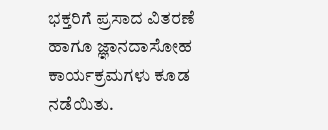ಭಕ್ತರಿಗೆ ಪ್ರಸಾದ ವಿತರಣೆ ಹಾಗೂ ಜ್ಞಾನದಾಸೋಹ ಕಾರ್ಯಕ್ರಮಗಳು ಕೂಡ ನಡೆಯಿತು.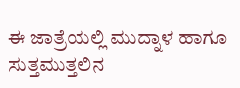ಈ ಜಾತ್ರೆಯಲ್ಲಿ ಮುದ್ನಾಳ ಹಾಗೂ ಸುತ್ತಮುತ್ತಲಿನ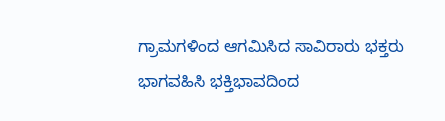ಗ್ರಾಮಗಳಿಂದ ಆಗಮಿಸಿದ ಸಾವಿರಾರು ಭಕ್ತರು ಭಾಗವಹಿಸಿ ಭಕ್ತಿಭಾವದಿಂದ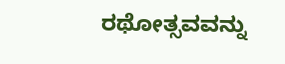ರಥೋತ್ಸವವನ್ನು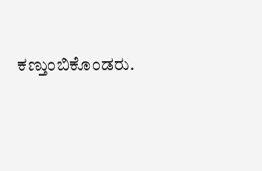ಕಣ್ತುಂಬಿಕೊಂಡರು.